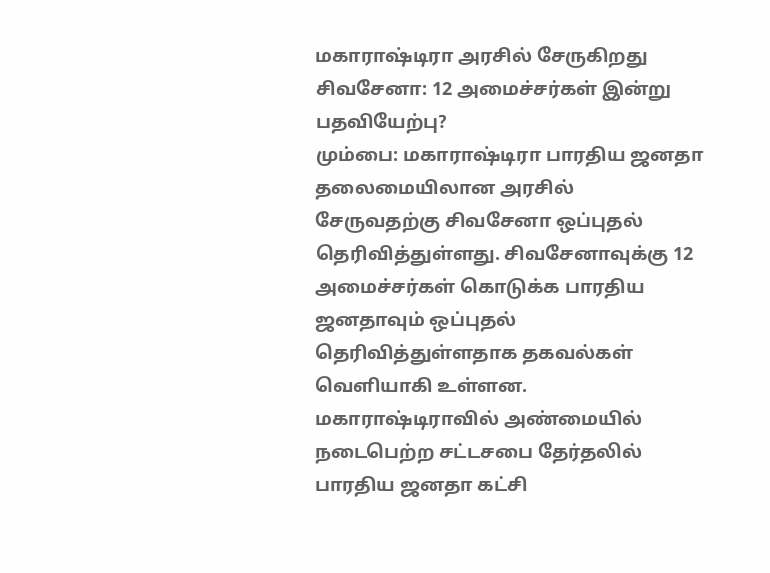மகாராஷ்டிரா அரசில் சேருகிறது சிவசேனா: 12 அமைச்சர்கள் இன்று பதவியேற்பு?
மும்பை: மகாராஷ்டிரா பாரதிய ஜனதா தலைமையிலான அரசில் சேருவதற்கு சிவசேனா ஒப்புதல் தெரிவித்துள்ளது. சிவசேனாவுக்கு 12 அமைச்சர்கள் கொடுக்க பாரதிய ஜனதாவும் ஒப்புதல் தெரிவித்துள்ளதாக தகவல்கள் வெளியாகி உள்ளன.
மகாராஷ்டிராவில் அண்மையில் நடைபெற்ற சட்டசபை தேர்தலில் பாரதிய ஜனதா கட்சி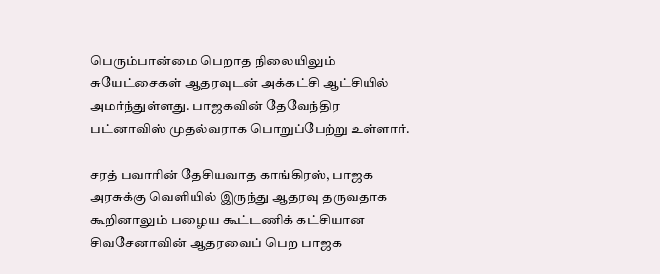பெரும்பான்மை பெறாத நிலையிலும் சுயேட்சைகள் ஆதரவுடன் அக்கட்சி ஆட்சியில் அமர்ந்துள்ளது. பாஜகவின் தேவேந்திர பட்னாவிஸ் முதல்வராக பொறுப்பேற்று உள்ளார்.

சரத் பவாரின் தேசியவாத காங்கிரஸ், பாஜக அரசுக்கு வெளியில் இருந்து ஆதரவு தருவதாக கூறினாலும் பழைய கூட்டணிக் கட்சியான சிவசேனாவின் ஆதரவைப் பெற பாஜக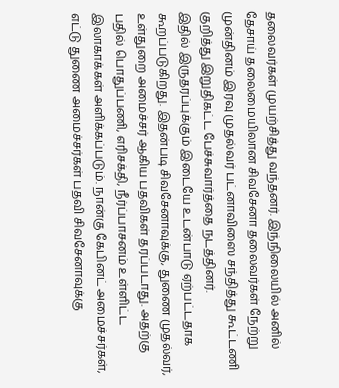தலைவர்கள் முயற்சித்து வந்தனர். இந்நிலையில் அனில் தேசாய் தலைமையிலான சிவசேனா தலைவர்கள் நேற்று முன்தினம் இரவு முதல்வர் பட்னாவிஸை சந்தித்து கூட்டணி குறித்து இறுதிகட்ட பேச்சுவார்த்தை நடத்தினர்.
இதில் இருதரப்புக்கும் இடையே உடன்பாடு ஏற்பட்டதாக கூறப்படுகிறது. இதன்படி சிவசேனாவுக்கு, துணை முதல்வர், உள்துறை அமைச்சர் ஆகிய பதவிகள் தரப்படாது. அதற்கு பதில் பொதுப்பணி, எரிசக்தி, நீர்ப்பாசனம் உள்ளிட்ட இலாகாக்கள் அளிக்கப்படும். நான்கு கேபினட் அமைச்சர்கள், எட்டு துணை அமைச்சர்கள் பதவி சிவசேனாவுக்கு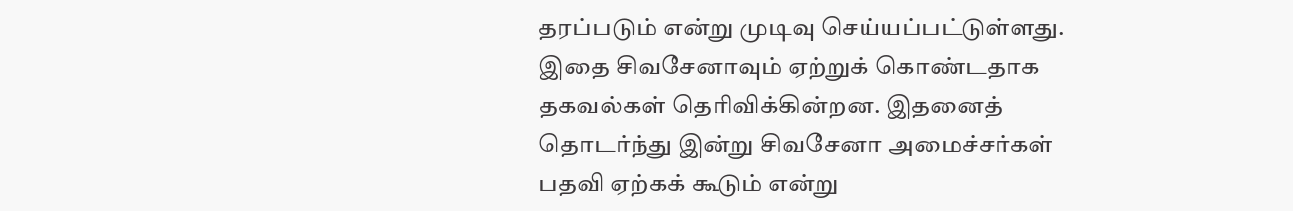தரப்படும் என்று முடிவு செய்யப்பட்டுள்ளது.
இதை சிவசேனாவும் ஏற்றுக் கொண்டதாக தகவல்கள் தெரிவிக்கின்றன. இதனைத் தொடர்ந்து இன்று சிவசேனா அமைச்சர்கள் பதவி ஏற்கக் கூடும் என்று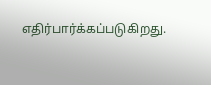எதிர்பார்க்கப்படுகிறது.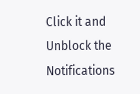Click it and Unblock the Notifications